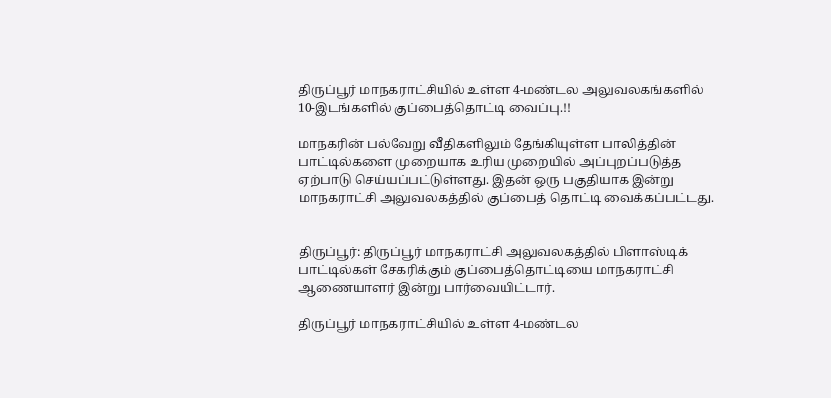திருப்பூர் மாநகராட்சியில் உள்ள 4-மண்டல அலுவலகங்களில் 10-இடங்களில் குப்பைத்தொட்டி வைப்பு.!!

மாநகரின் பல்வேறு வீதிகளிலும் தேங்கியுள்ள பாலித்தின் பாட்டில்களை முறையாக உரிய முறையில் அப்புறப்படுத்த ஏற்பாடு செய்யப்பட்டுள்ளது. இதன் ஒரு பகுதியாக இன்று மாநகராட்சி அலுவலகத்தில் குப்பைத் தொட்டி வைக்கப்பட்டது.


திருப்பூர்: திருப்பூர் மாநகராட்சி அலுவலகத்தில் பிளாஸ்டிக் பாட்டில்கள் சேகரிக்கும் குப்பைத்தொட்டியை மாநகராட்சி ஆணையாளர் இன்று பார்வையிட்டார்.

திருப்பூர் மாநகராட்சியில் உள்ள 4-மண்டல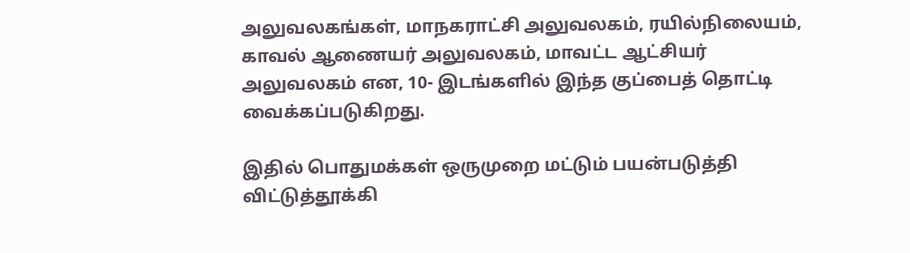அலுவலகங்கள், மாநகராட்சி அலுவலகம், ரயில்நிலையம், காவல் ஆணையர் அலுவலகம், மாவட்ட ஆட்சியர் அலுவலகம் என, 10- இடங்களில் இந்த குப்பைத் தொட்டி வைக்கப்படுகிறது.

இதில் பொதுமக்கள் ஒருமுறை மட்டும் பயன்படுத்தி விட்டுத்தூக்கி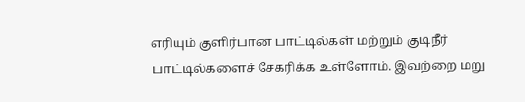எரியும் குளிர்பான பாட்டில்கள் மற்றும் குடிநீர் பாட்டில்களைச் சேகரிக்க உள்ளோம். இவற்றை மறு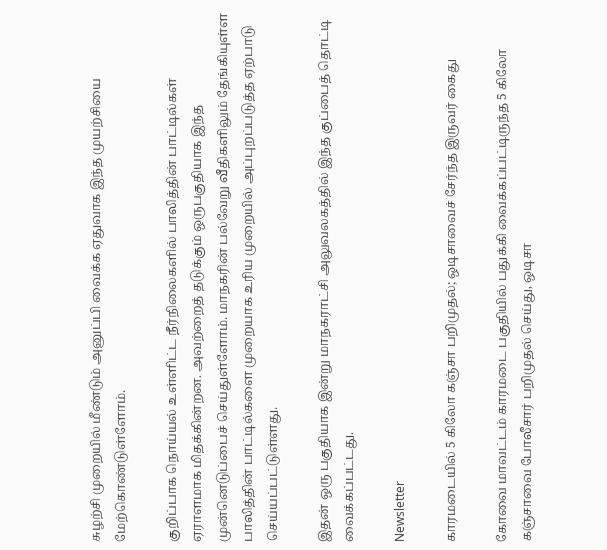சுழற்சி முறையில் மீண்டும் அனுப்பி வைக்க ஏதுவாக இந்த முயற்சியை மேற்கொண்டுள்ளோம்.

குறிப்பாக நொய்யல் உள்ளிட்ட நீர்நிலைகளில் பாலித்தின் பாட்டில்கள் ஏராளமாக மிதக்கின்றன. அவற்றைத் தடுக்கும் ஒருபகுதியாக இந்த முன்னெடுப்பைச் செய்துள்ளோம். மாநகரின் பல்வேறு வீதிகளிலும் தேங்கியுள்ள பாலித்தின் பாட்டில்களை முறையாக உரிய முறையில் அப்புறப்படுத்த ஏற்பாடு செய்யப்பட்டுள்ளது.

இதன் ஒரு பகுதியாக இன்று மாநகராட்சி அலுவலகத்தில் இந்த குப்பைத் தொட்டி வைக்கப்பட்டது.

Newsletter

காரமடையில் 5 கிலோ கஞ்சா பறிமுதல்; ஒடிசாவைச் சேர்ந்த இருவர் கைது

கோவை மாவட்டம் காரமடை பகுதியில் பதுக்கி வைக்கப்பட்டிருந்த 5 கிலோ கஞ்சாவை போலீசார் பறிமுதல் செய்து, ஒடிசா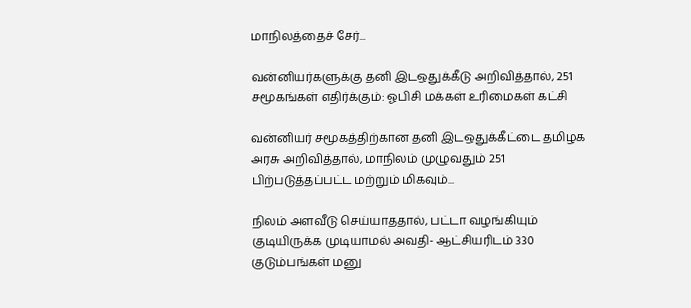மாநிலத்தைச் சேர்...

வன்னியர்களுக்கு தனி இடஒதுக்கீடு அறிவித்தால், 251 சமூகங்கள் எதிர்க்கும்: ஓபிசி மக்கள் உரிமைகள் கட்சி

வன்னியர் சமூகத்திற்கான தனி இடஒதுக்கீட்டை தமிழக அரசு அறிவித்தால், மாநிலம் முழுவதும் 251 பிற்படுத்தப்பட்ட மற்றும் மிகவும்...

நிலம் அளவீடு செய்யாததால், பட்டா வழங்கியும் குடியிருக்க முடியாமல் அவதி- ஆட்சியரிடம் 330 குடும்பங்கள் மனு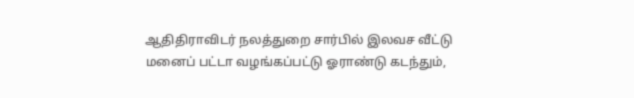ஆதிதிராவிடர் நலத்துறை சார்பில் இலவச வீட்டு மனைப் பட்டா வழங்கப்பட்டு ஓராண்டு கடந்தும்,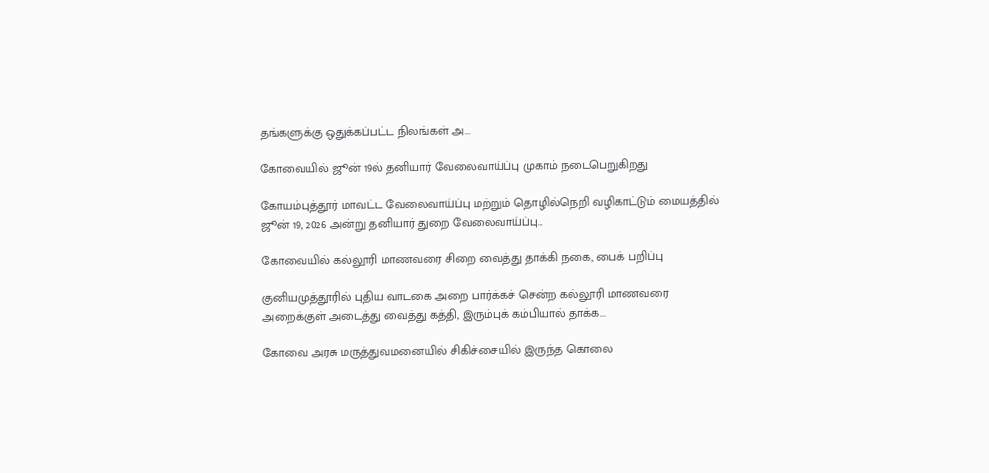தங்களுக்கு ஒதுக்கப்பட்ட நிலங்கள் அ...

கோவையில் ஜூன் 19ல் தனியார் வேலைவாய்ப்பு முகாம் நடைபெறுகிறது

கோயம்புத்தூர் மாவட்ட வேலைவாய்ப்பு மற்றும் தொழில்நெறி வழிகாட்டும் மையத்தில் ஜூன் 19, 2026 அன்று தனியார் துறை வேலைவாய்ப்பு...

கோவையில் கல்லூரி மாணவரை சிறை வைத்து தாக்கி நகை, பைக் பறிப்பு

குனியமுத்தூரில் புதிய வாடகை அறை பார்க்கச் சென்ற கல்லூரி மாணவரை அறைக்குள் அடைத்து வைத்து கத்தி, இரும்புக் கம்பியால் தாக்க...

கோவை அரசு மருத்துவமனையில் சிகிச்சையில் இருந்த கொலை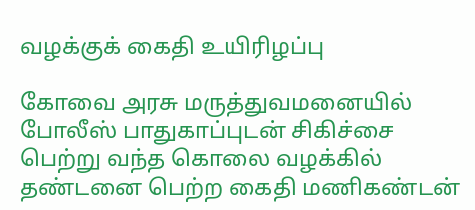வழக்குக் கைதி உயிரிழப்பு

கோவை அரசு மருத்துவமனையில் போலீஸ் பாதுகாப்புடன் சிகிச்சை பெற்று வந்த கொலை வழக்கில் தண்டனை பெற்ற கைதி மணிகண்டன்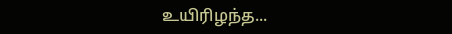உயிரிழந்த...